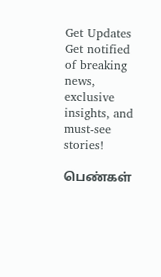Get Updates
Get notified of breaking news, exclusive insights, and must-see stories!

பெண்கள்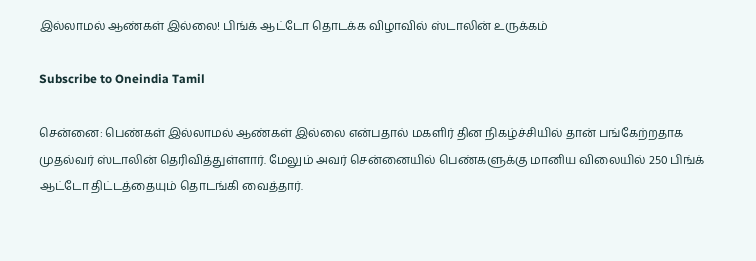இல்லாமல் ஆண்கள் இல்லை! பிங்க் ஆட்டோ தொடக்க விழாவில் ஸ்டாலின் உருக்கம்

Subscribe to Oneindia Tamil

சென்னை: பெண்கள் இல்லாமல் ஆண்கள் இல்லை என்பதால் மகளிர் தின நிகழ்ச்சியில் தான் பங்கேற்றதாக முதல்வர் ஸ்டாலின் தெரிவித்துள்ளார். மேலும் அவர் சென்னையில் பெண்களுக்கு மானிய விலையில் 250 பிங்க் ஆட்டோ திட்டத்தையும் தொடங்கி வைத்தார்.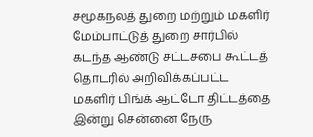சமூகநலத் துறை மற்றும் மகளிர் மேம்பாட்டுத் துறை சார்பில் கடந்த ஆண்டு சட்டசபை கூட்டத் தொடரில் அறிவிக்கப்பட்ட மகளிர் பிங்க் ஆட்டோ திட்டத்தை இன்று சென்னை நேரு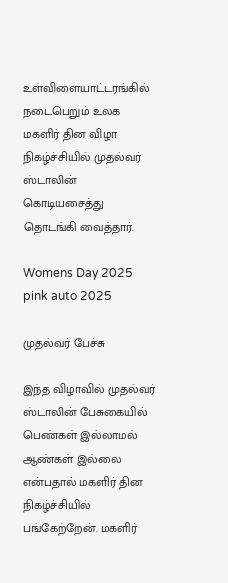உள்விளையாட்டரங்கில் நடைபெறும் உலக மகளிர் தின விழா நிகழ்ச்சியில் முதல்வர் ஸ்டாலின் கொடியசைத்து தொடங்கி வைத்தார்.

Womens Day 2025 pink auto 2025

முதல்வர் பேச்சு

இந்த விழாவில் முதல்வர் ஸ்டாலின் பேசுகையில் பெண்கள் இல்லாமல் ஆண்கள் இல்லை என்பதால் மகளிர் தின நிகழ்ச்சியில் பங்கேற்றேன். மகளிர்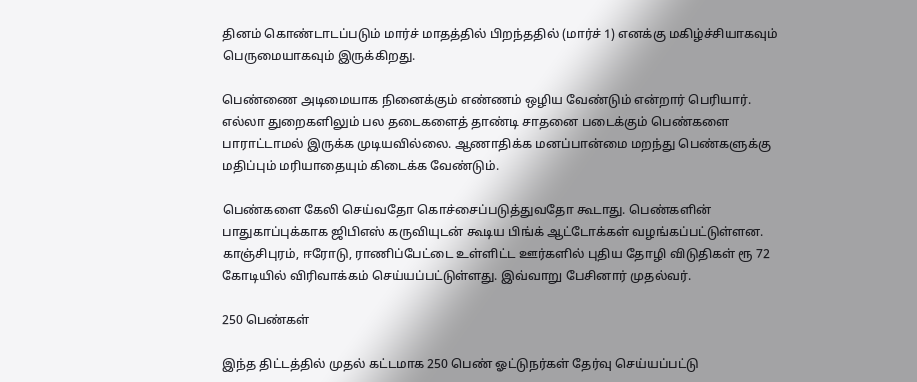தினம் கொண்டாடப்படும் மார்ச் மாதத்தில் பிறந்ததில் (மார்ச் 1) எனக்கு மகிழ்ச்சியாகவும் பெருமையாகவும் இருக்கிறது.

பெண்ணை அடிமையாக நினைக்கும் எண்ணம் ஒழிய வேண்டும் என்றார் பெரியார். எல்லா துறைகளிலும் பல தடைகளைத் தாண்டி சாதனை படைக்கும் பெண்களை பாராட்டாமல் இருக்க முடியவில்லை. ஆணாதிக்க மனப்பான்மை மறந்து பெண்களுக்கு மதிப்பும் மரியாதையும் கிடைக்க வேண்டும்.

பெண்களை கேலி செய்வதோ கொச்சைப்படுத்துவதோ கூடாது. பெண்களின் பாதுகாப்புக்காக ஜிபிஎஸ் கருவியுடன் கூடிய பிங்க் ஆட்டோக்கள் வழங்கப்பட்டுள்ளன. காஞ்சிபுரம், ஈரோடு, ராணிப்பேட்டை உள்ளிட்ட ஊர்களில் புதிய தோழி விடுதிகள் ரூ 72 கோடியில் விரிவாக்கம் செய்யப்பட்டுள்ளது. இவ்வாறு பேசினார் முதல்வர்.

250 பெண்கள்

இந்த திட்டத்தில் முதல் கட்டமாக 250 பெண் ஓட்டுநர்கள் தேர்வு செய்யப்பட்டு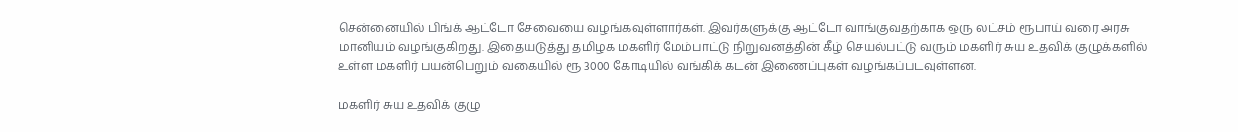சென்னையில் பிங்க் ஆட்டோ சேவையை வழங்கவுள்ளார்கள். இவர்களுக்கு ஆட்டோ வாங்குவதற்காக ஒரு லட்சம் ரூபாய் வரை அரசு மானியம் வழங்குகிறது. இதையடுத்து தமிழக மகளிர் மேம்பாட்டு நிறுவனத்தின் கீழ் செயல்பட்டு வரும் மகளிர் சுய உதவிக் குழுக்களில் உள்ள மகளிர் பயன்பெறும் வகையில் ரூ 3000 கோடியில் வங்கிக் கடன் இணைப்புகள் வழங்கப்படவுள்ளன.

மகளிர் சுய உதவிக் குழு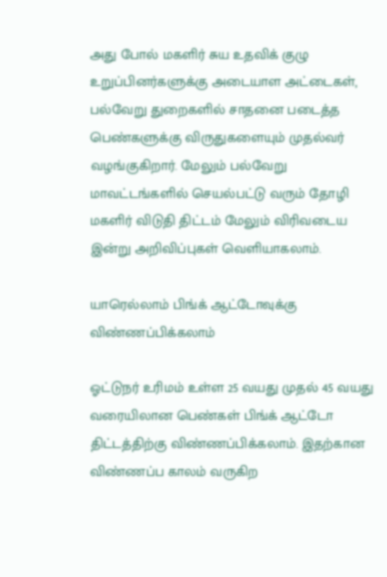அது போல் மகளிர் சுய உதவிக் குழு உறுப்பினர்களுக்கு அடையாள அட்டைகள், பல்வேறு துறைகளில் சாதனை படைத்த பெண்களுக்கு விருதுகளையும் முதல்வர் வழங்குகிறார். மேலும் பல்வேறு மாவட்டங்களில் செயல்பட்டு வரும் தோழி மகளிர் விடுதி திட்டம் மேலும் விரிவடைய இன்று அறிவிப்புகள் வெளியாகலாம்.

யாரெல்லாம் பிங்க் ஆட்டோவுக்கு விண்ணப்பிக்கலாம்

ஓட்டுநர் உரிமம் உள்ள 25 வயது முதல் 45 வயது வரையிலான பெண்கள் பிங்க் ஆட்டோ திட்டத்திற்கு விண்ணப்பிக்கலாம். இதற்கான விண்ணப்ப காலம் வருகிற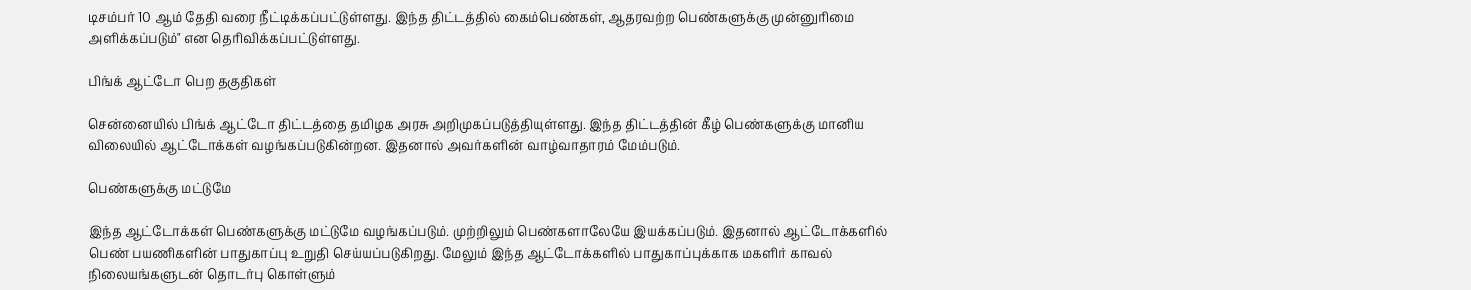டிசம்பர் 10 ஆம் தேதி வரை நீட்டிக்கப்பட்டுள்ளது. இந்த திட்டத்தில் கைம்பெண்கள், ஆதரவற்ற பெண்களுக்கு முன்னுரிமை அளிக்கப்படும்" என தெரிவிக்கப்பட்டுள்ளது.

பிங்க் ஆட்டோ பெற தகுதிகள்

சென்னையில் பிங்க் ஆட்டோ திட்டத்தை தமிழக அரசு அறிமுகப்படுத்தியுள்ளது. இந்த திட்டத்தின் கீழ் பெண்களுக்கு மானிய விலையில் ஆட்டோக்கள் வழங்கப்படுகின்றன. இதனால் அவர்களின் வாழ்வாதாரம் மேம்படும்.

பெண்களுக்கு மட்டுமே

இந்த ஆட்டோக்கள் பெண்களுக்கு மட்டுமே வழங்கப்படும். முற்றிலும் பெண்களாலேயே இயக்கப்படும். இதனால் ஆட்டோக்களில் பெண் பயணிகளின் பாதுகாப்பு உறுதி செய்யப்படுகிறது. மேலும் இந்த ஆட்டோக்களில் பாதுகாப்புக்காக மகளிர் காவல் நிலையங்களுடன் தொடர்பு கொள்ளும்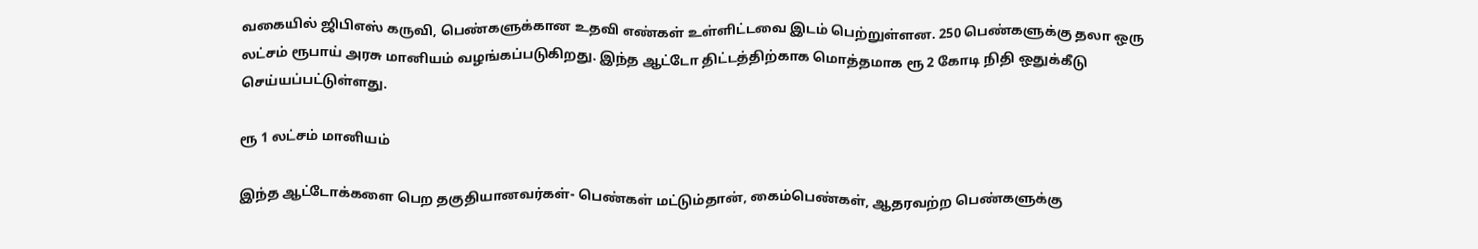வகையில் ஜிபிஎஸ் கருவி, பெண்களுக்கான உதவி எண்கள் உள்ளிட்டவை இடம் பெற்றுள்ளன. 250 பெண்களுக்கு தலா ஒரு லட்சம் ரூபாய் அரசு மானியம் வழங்கப்படுகிறது. இந்த ஆட்டோ திட்டத்திற்காக மொத்தமாக ரூ 2 கோடி நிதி ஒதுக்கீடு செய்யப்பட்டுள்ளது.

ரூ 1 லட்சம் மானியம்

இந்த ஆட்டோக்களை பெற தகுதியானவர்கள்- பெண்கள் மட்டும்தான், கைம்பெண்கள், ஆதரவற்ற பெண்களுக்கு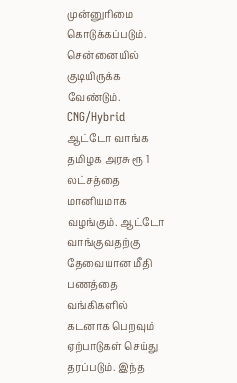முன்னுரிமை கொடுக்கப்படும். சென்னையில் குடியிருக்க வேண்டும். CNG/Hybrid ஆட்டோ வாங்க தமிழக அரசு ரூ 1 லட்சத்தை மானியமாக வழங்கும். ஆட்டோ வாங்குவதற்கு தேவையான மீதி பணத்தை வங்கிகளில் கடனாக பெறவும் ஏற்பாடுகள் செய்து தரப்படும். இந்த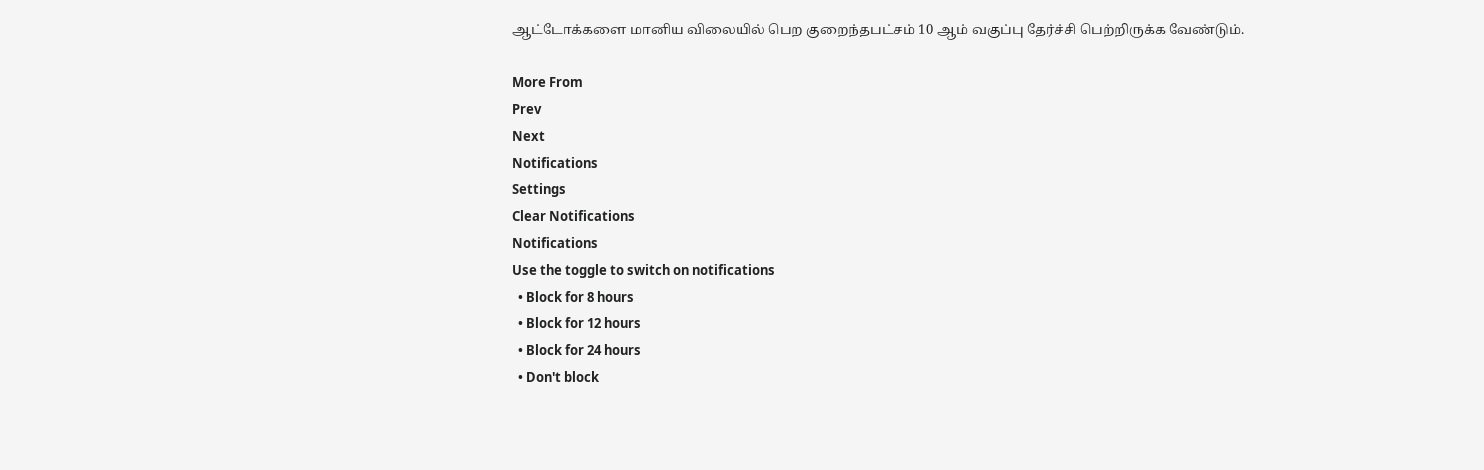ஆட்டோக்களை மானிய விலையில் பெற குறைந்தபட்சம் 10 ஆம் வகுப்பு தேர்ச்சி பெற்றிருக்க வேண்டும்.

More From
Prev
Next
Notifications
Settings
Clear Notifications
Notifications
Use the toggle to switch on notifications
  • Block for 8 hours
  • Block for 12 hours
  • Block for 24 hours
  • Don't block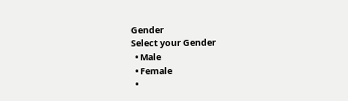Gender
Select your Gender
  • Male
  • Female
  •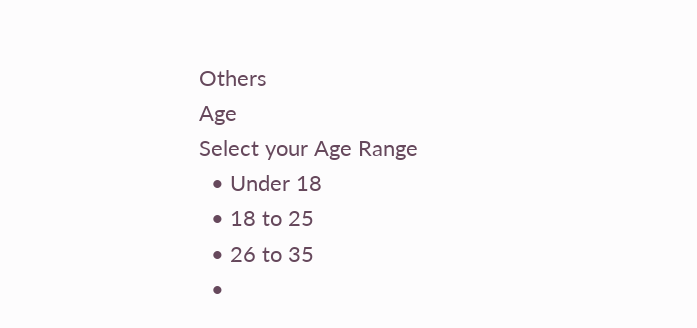Others
Age
Select your Age Range
  • Under 18
  • 18 to 25
  • 26 to 35
  •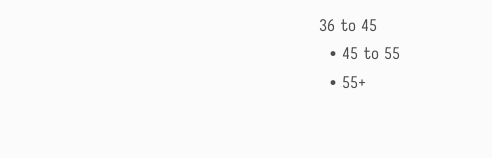36 to 45
  • 45 to 55
  • 55+